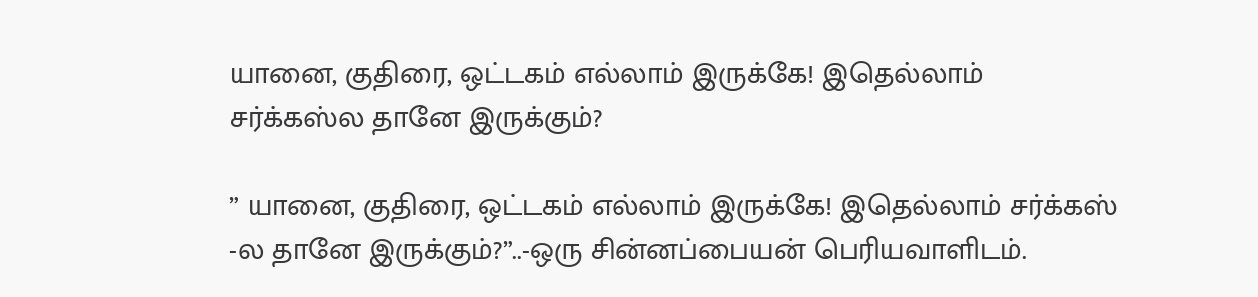யானை, குதிரை, ஒட்டகம் எல்லாம் இருக்கே! இதெல்லாம் சர்க்கஸ்ல தானே இருக்கும்?

” யானை, குதிரை, ஒட்டகம் எல்லாம் இருக்கே! இதெல்லாம் சர்க்கஸ் -ல தானே இருக்கும்?”..-ஒரு சின்னப்பையன் பெரியவாளிடம்.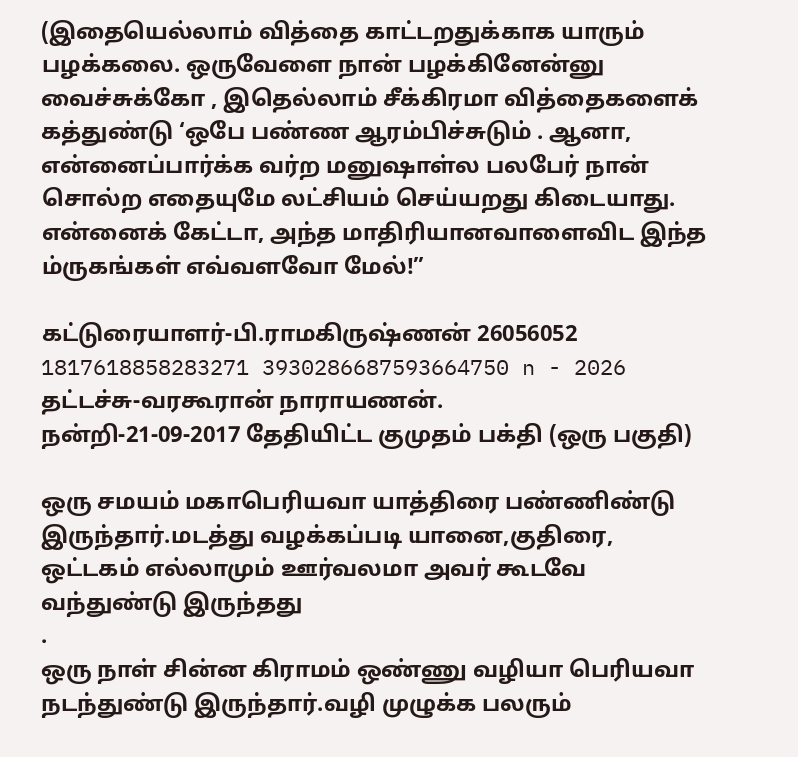(இதையெல்லாம் வித்தை காட்டறதுக்காக யாரும் பழக்கலை. ஒருவேளை நான் பழக்கினேன்னு வைச்சுக்கோ , இதெல்லாம் சீக்கிரமா வித்தைகளைக் கத்துண்டு ‘ஒபே பண்ண ஆரம்பிச்சுடும் . ஆனா, என்னைப்பார்க்க வர்ற மனுஷாள்ல பலபேர் நான் சொல்ற எதையுமே லட்சியம் செய்யறது கிடையாது. என்னைக் கேட்டா, அந்த மாதிரியானவாளைவிட இந்த ம்ருகங்கள் எவ்வளவோ மேல்!”

கட்டுரையாளர்-பி.ராமகிருஷ்ணன் 26056052 1817618858283271 3930286687593664750 n - 2026
தட்டச்சு-வரகூரான் நாராயணன்.
நன்றி-21-09-2017 தேதியிட்ட குமுதம் பக்தி (ஒரு பகுதி)

ஒரு சமயம் மகாபெரியவா யாத்திரை பண்ணிண்டு இருந்தார்.மடத்து வழக்கப்படி யானை,குதிரை, ஒட்டகம் எல்லாமும் ஊர்வலமா அவர் கூடவே வந்துண்டு இருந்தது
.
ஒரு நாள் சின்ன கிராமம் ஒண்ணு வழியா பெரியவா நடந்துண்டு இருந்தார்.வழி முழுக்க பலரும்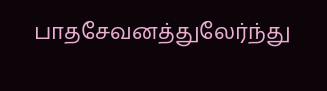பாதசேவனத்துலேர்ந்து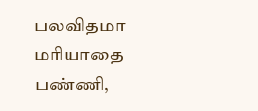பலவிதமா மரியாதை பண்ணி,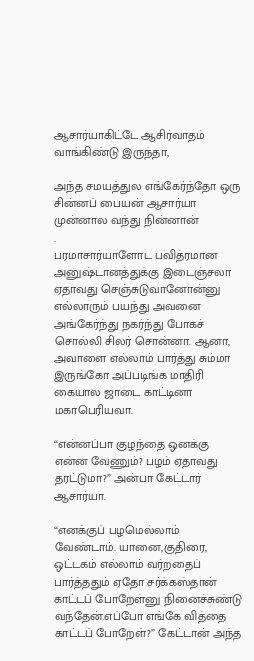ஆசார்யாகிட்டே ஆசிர்வாதம் வாங்கிண்டு இருந்தா,

அந்த சமயத்துல எங்கேர்ந்தோ ஒரு சின்னப் பையன் ஆசார்யா முன்னால வந்து நின்னான்
.
பரமாசார்யாளோட பவித்ரமான அனுஷ்டானத்துக்கு இடைஞ்சலா ஏதாவது செஞ்சுடுவானோன்னு எல்லாரும் பயந்து அவனை அங்கேர்ந்து நகர்ந்து போகச் சொல்லி சிலர் சொன்னா. ஆனா, அவாளை எல்லாம் பார்த்து சும்மா இருங்கோ அப்படிங்க மாதிரி கையால ஜாடை காட்டினா மகாபெரியவா.

“என்னப்பா குழந்தை ஒனக்கு என்ன வேணும்? பழம் ஏதாவது தரட்டுமா?” அன்பா கேட்டார் ஆசார்யா.

“எனக்குப் பழமெல்லாம் வேண்டாம். யானை,குதிரை, ஒட்டகம் எல்லாம் வர்றதைப் பார்த்ததும் ஏதோ சர்க்கஸ்தான் காட்டப் போறேள்னு நினைச்சுண்டு வந்தேன்.எப்போ எங்கே வித்தை காட்டப் போறேள்?” கேட்டான் அந்த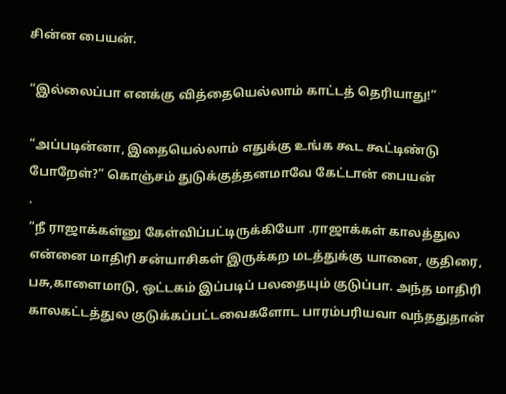சின்ன பையன்.

“இல்லைப்பா எனக்கு வித்தையெல்லாம் காட்டத் தெரியாது!”

“அப்படின்னா, இதையெல்லாம் எதுக்கு உங்க கூட கூட்டிண்டு போறேள்?” கொஞ்சம் துடுக்குத்தனமாவே கேட்டான் பையன்
.
“நீ ராஜாக்கள்னு கேள்விப்பட்டிருக்கியோ .ராஜாக்கள் காலத்துல என்னை மாதிரி சன்யாசிகள் இருக்கற மடத்துக்கு யானை, குதிரை, பசு,காளைமாடு, ஒட்டகம் இப்படிப் பலதையும் குடுப்பா. அந்த மாதிரி காலகட்டத்துல குடுக்கப்பட்டவைகளோட பாரம்பரியவா வந்ததுதான்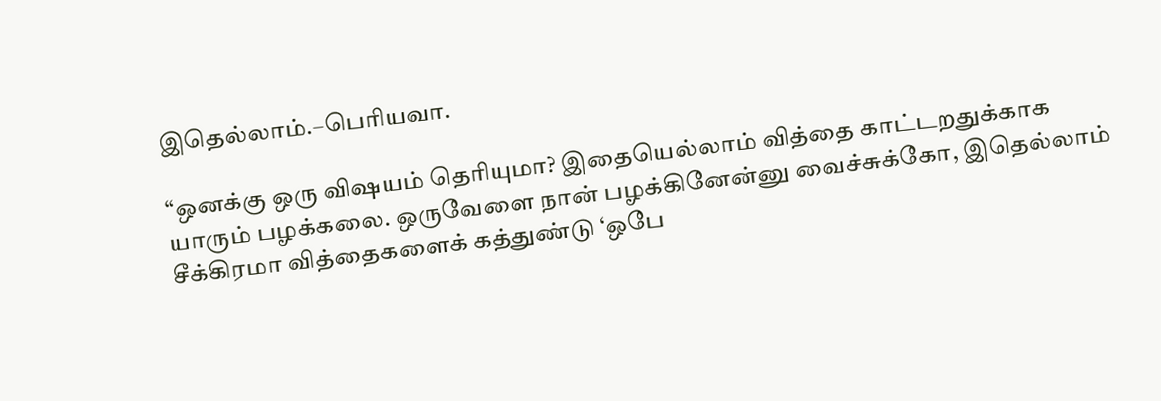இதெல்லாம்.–பெரியவா.

“ஒனக்கு ஒரு விஷயம் தெரியுமா? இதையெல்லாம் வித்தை காட்டறதுக்காக யாரும் பழக்கலை. ஒருவேளை நான் பழக்கினேன்னு வைச்சுக்கோ, இதெல்லாம் சீக்கிரமா வித்தைகளைக் கத்துண்டு ‘ஒபே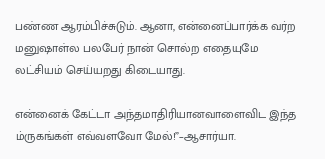பண்ண ஆரம்பிச்சுடும். ஆனா, என்னைப்பார்க்க வர்ற மனுஷாள்ல பலபேர் நான் சொல்ற எதையுமே லட்சியம் செய்யறது கிடையாது.

என்னைக் கேட்டா அந்தமாதிரியானவாளைவிட இந்த ம்ருகங்கள் எவ்வளவோ மேல்!”–ஆசார்யா.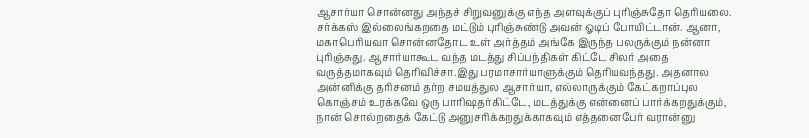ஆசார்யா சொன்னது அந்தச் சிறுவனுக்கு எந்த அளவுக்குப் புரிஞ்சுதோ தெரியலை. சர்க்கஸ் இல்லைங்கறதை மட்டும் புரிஞ்சுண்டு அவன் ஓடிப் போயிட்டான். ஆனா, மகாபெரியவா சொன்னதோட உள் அர்த்தம் அங்கே இருந்த பலருக்கும் நன்னா புரிஞ்சுது. ஆசார்யாகூட வந்த மடத்து சிப்பந்திகள் கிட்டே சிலர் அதை வருத்தமாகவும் தெரிவிச்சா.இது பரமாசார்யாளுக்கும் தெரியவந்தது. அதனால அன்னிக்கு தரிசனம் தர்ற சமயத்துல ஆசார்யா, எல்லாருக்கும் கேட்கறாப்புல கொஞ்சம் உரக்கவே ஒரு பாரிஷதர்கிட்டே, மடத்துக்கு என்னைப் பார்க்கறதுக்கும், நான் சொல்றதைக் கேட்டு அனுசரிக்கறதுக்காகவும் எத்தனைபேர் வரான்னு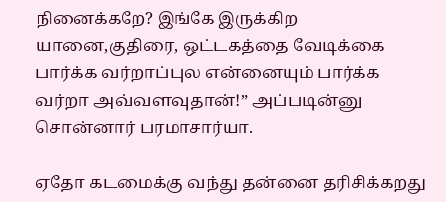நினைக்கறே? இங்கே இருக்கிற யானை,குதிரை, ஒட்டகத்தை வேடிக்கை பார்க்க வர்றாப்புல என்னையும் பார்க்க வர்றா அவ்வளவுதான்!” அப்படின்னு சொன்னார் பரமாசார்யா.

ஏதோ கடமைக்கு வந்து தன்னை தரிசிக்கறது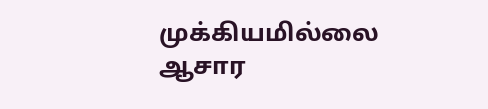முக்கியமில்லை ஆசார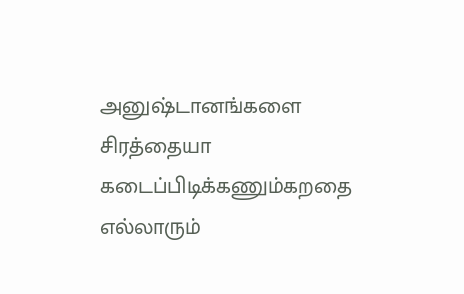அனுஷ்டானங்களை சிரத்தையா கடைப்பிடிக்கணும்கறதை எல்லாரும்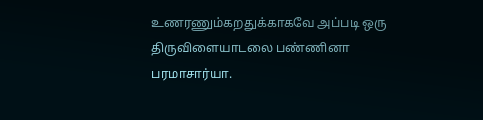உணரணும்கறதுக்காகவே அப்படி ஒரு திருவிளையாடலை பண்ணினா பரமாசார்யா.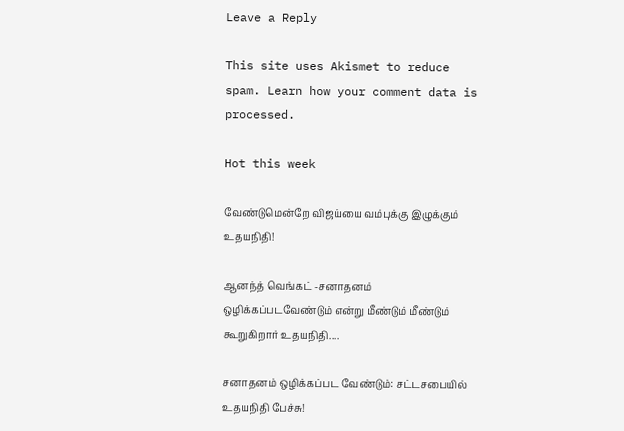Leave a Reply

This site uses Akismet to reduce spam. Learn how your comment data is processed.

Hot this week

வேண்டுமென்றே விஜய்யை வம்புக்கு இழுக்கும் உதயநிதி!

ஆனந்த் வெங்கட் -சனாதனம் ஒழிக்கப்படவேண்டும் என்று மீண்டும் மீண்டும் கூறுகிறார் உதயநிதி....

சனாதனம் ஒழிக்கப்பட வேண்டும்: சட்டசபையில் உதயநிதி பேச்சு!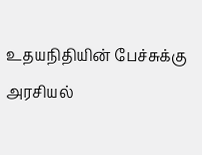உதயநிதியின் பேச்சுக்கு அரசியல்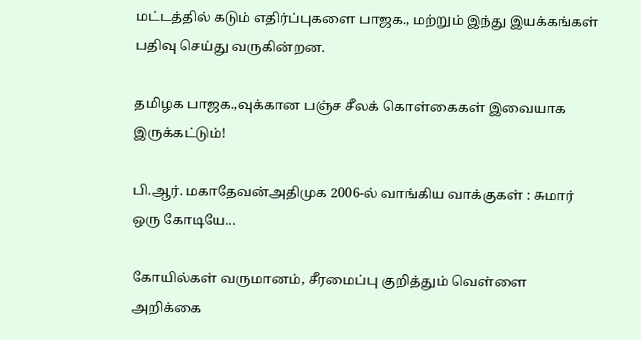மட்டத்தில் கடும் எதிர்ப்புகளை பாஜக., மற்றும் இந்து இயக்கங்கள் பதிவு செய்து வருகின்றன.

தமிழக பாஜக.,வுக்கான பஞ்ச சீலக் கொள்கைகள் இவையாக இருக்கட்டும்!

பி.ஆர். மகாதேவன்அதிமுக 2006-ல் வாங்கிய வாக்குகள் : சுமார் ஒரு கோடியே...

கோயில்கள் வருமானம், சீரமைப்பு குறித்தும் வெள்ளை அறிக்கை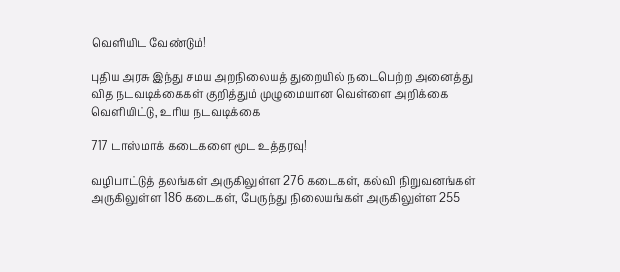வெளியிட வேண்டும்!

புதிய அரசு இந்து சமய அறநிலையத் துறையில் நடைபெற்ற அனைத்து வித நடவடிக்கைகள் குறித்தும் முழுமையான வெள்ளை அறிக்கை வெளியிட்டு, உரிய நடவடிக்கை

717 டாஸ்மாக் கடைகளை மூட உத்தரவு!

வழிபாட்டுத் தலங்கள் அருகிலுள்ள 276 கடைகள், கல்வி நிறுவனங்கள் அருகிலுள்ள 186 கடைகள், பேருந்து நிலையங்கள் அருகிலுள்ள 255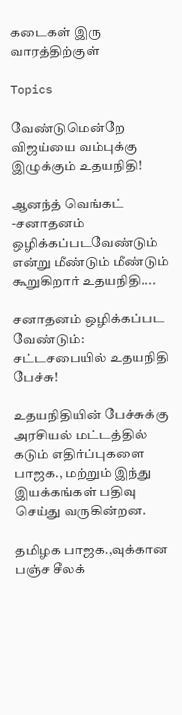கடைகள் இரு வாரத்திற்குள்

Topics

வேண்டுமென்றே விஜய்யை வம்புக்கு இழுக்கும் உதயநிதி!

ஆனந்த் வெங்கட் -சனாதனம் ஒழிக்கப்படவேண்டும் என்று மீண்டும் மீண்டும் கூறுகிறார் உதயநிதி....

சனாதனம் ஒழிக்கப்பட வேண்டும்: சட்டசபையில் உதயநிதி பேச்சு!

உதயநிதியின் பேச்சுக்கு அரசியல் மட்டத்தில் கடும் எதிர்ப்புகளை பாஜக., மற்றும் இந்து இயக்கங்கள் பதிவு செய்து வருகின்றன.

தமிழக பாஜக.,வுக்கான பஞ்ச சீலக்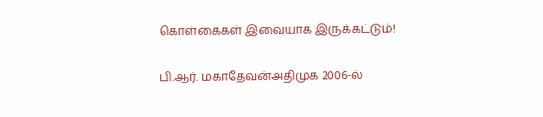கொள்கைகள் இவையாக இருக்கட்டும்!

பி.ஆர். மகாதேவன்அதிமுக 2006-ல்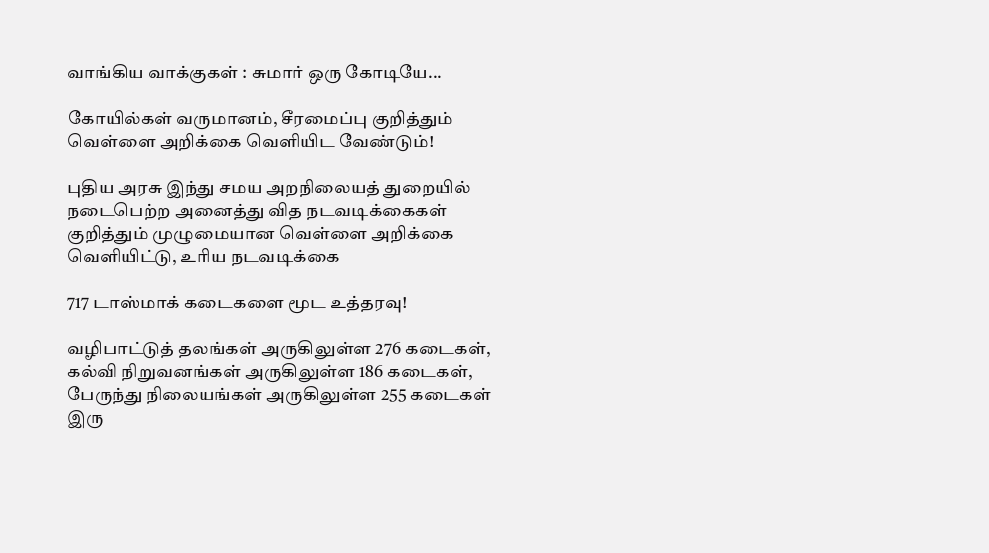வாங்கிய வாக்குகள் : சுமார் ஒரு கோடியே...

கோயில்கள் வருமானம், சீரமைப்பு குறித்தும் வெள்ளை அறிக்கை வெளியிட வேண்டும்!

புதிய அரசு இந்து சமய அறநிலையத் துறையில் நடைபெற்ற அனைத்து வித நடவடிக்கைகள் குறித்தும் முழுமையான வெள்ளை அறிக்கை வெளியிட்டு, உரிய நடவடிக்கை

717 டாஸ்மாக் கடைகளை மூட உத்தரவு!

வழிபாட்டுத் தலங்கள் அருகிலுள்ள 276 கடைகள், கல்வி நிறுவனங்கள் அருகிலுள்ள 186 கடைகள், பேருந்து நிலையங்கள் அருகிலுள்ள 255 கடைகள் இரு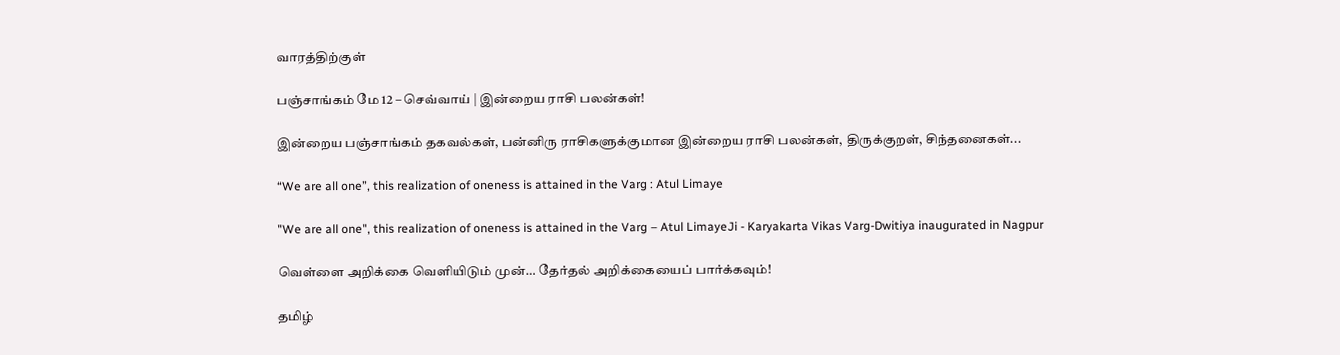வாரத்திற்குள்

பஞ்சாங்கம் மே 12 – செவ்வாய் | இன்றைய ராசி பலன்கள்!

இன்றைய பஞ்சாங்கம் தகவல்கள், பன்னிரு ராசிகளுக்குமான இன்றைய ராசி பலன்கள், திருக்குறள், சிந்தனைகள்...

“We are all one”, this realization of oneness is attained in the Varg : Atul Limaye

"We are all one", this realization of oneness is attained in the Varg – Atul LimayeJi - Karyakarta Vikas Varg-Dwitiya inaugurated in Nagpur

வெள்ளை அறிக்கை வெளியிடும் முன்… தேர்தல் அறிக்கையைப் பார்க்கவும்!

தமிழ்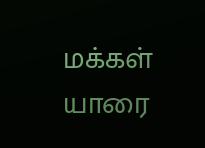மக்கள் யாரை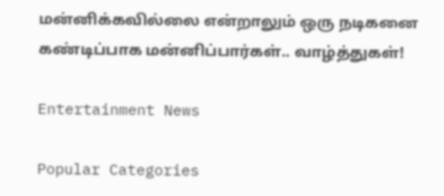மன்னிக்கவில்லை என்றாலும் ஒரு நடிகனை கண்டிப்பாக மன்னிப்பார்கள்.. வாழ்த்துகள்!

Entertainment News

Popular Categories